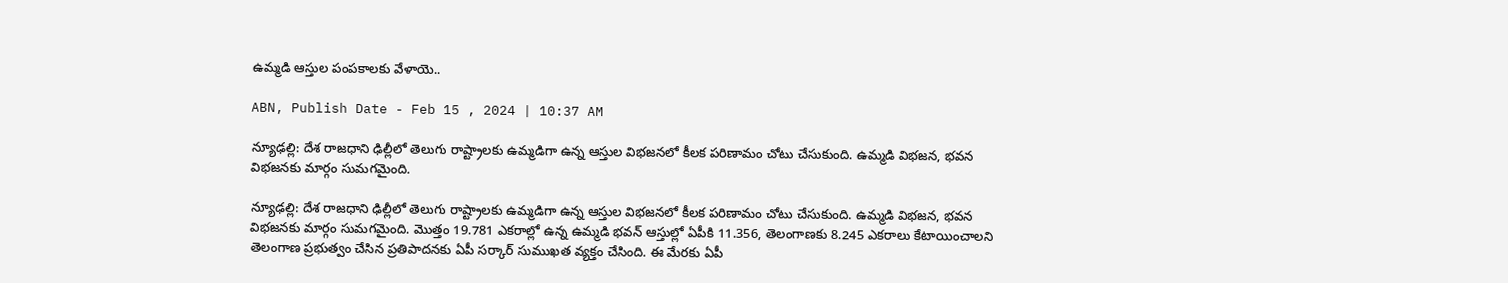ఉమ్మడి ఆస్తుల పంపకాలకు వేళాయె..

ABN, Publish Date - Feb 15 , 2024 | 10:37 AM

న్యూఢల్లి: దేశ రాజధాని ఢిల్లీలో తెలుగు రాష్ట్రాలకు ఉమ్మడిగా ఉన్న ఆస్తుల విభజనలో కీలక పరిణామం చోటు చేసుకుంది. ఉమ్మడి విభజన, భవన విభజనకు మార్గం సుమగమైంది.

న్యూఢల్లి: దేశ రాజధాని ఢిల్లీలో తెలుగు రాష్ట్రాలకు ఉమ్మడిగా ఉన్న ఆస్తుల విభజనలో కీలక పరిణామం చోటు చేసుకుంది. ఉమ్మడి విభజన, భవన విభజనకు మార్గం సుమగమైంది. మొత్తం 19.781 ఎకరాల్లో ఉన్న ఉమ్మడి భవన్ ఆస్తుల్లో ఏపీకి 11.356, తెలంగాణకు 8.245 ఎకరాలు కేటాయించాలని తెలంగాణ ప్రభుత్వం చేసిన ప్రతిపాదనకు ఏపీ సర్కార్ సుముఖత వ్యక్తం చేసింది. ఈ మేరకు ఏపీ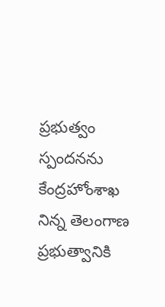ప్రభుత్వం స్పందనను కేంద్రహోంశాఖ నిన్న తెలంగాణ ప్రభుత్వానికి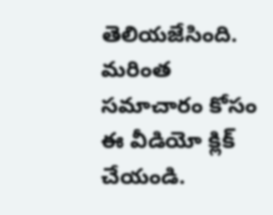తెలియజేసింది. మరింత సమాచారం కోసం ఈ వీడియో క్లిక్ చేయండి.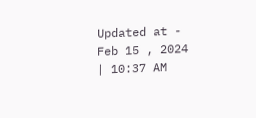Updated at - Feb 15 , 2024 | 10:37 AM